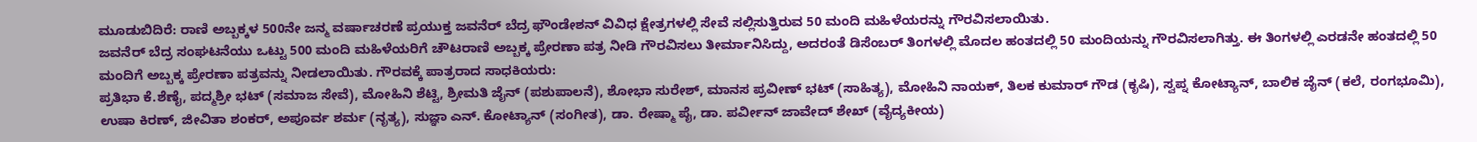ಮೂಡುಬಿದಿರೆ: ರಾಣಿ ಅಬ್ಬಕ್ಕಳ 500ನೇ ಜನ್ಮ ವರ್ಷಾಚರಣೆ ಪ್ರಯುಕ್ತ ಜವನೆರ್ ಬೆದ್ರ ಫೌಂಡೇಶನ್ ವಿವಿಧ ಕ್ಷೇತ್ರಗಳಲ್ಲಿ ಸೇವೆ ಸಲ್ಲಿಸುತ್ತಿರುವ 50 ಮಂದಿ ಮಹಿಳೆಯರನ್ನು ಗೌರವಿಸಲಾಯಿತು.
ಜವನೆರ್ ಬೆದ್ರ ಸಂಘಟನೆಯು ಒಟ್ಟು 500 ಮಂದಿ ಮಹಿಳೆಯರಿಗೆ ಚೌಟರಾಣಿ ಅಬ್ಬಕ್ಕ ಪ್ರೇರಣಾ ಪತ್ರ ನೀಡಿ ಗೌರವಿಸಲು ತೀರ್ಮಾನಿಸಿದ್ದು, ಅದರಂತೆ ಡಿಸೆಂಬರ್ ತಿಂಗಳಲ್ಲಿ ಮೊದಲ ಹಂತದಲ್ಲಿ 50 ಮಂದಿಯನ್ನು ಗೌರವಿಸಲಾಗಿತ್ತು. ಈ ತಿಂಗಳಲ್ಲಿ ಎರಡನೇ ಹಂತದಲ್ಲಿ 50 ಮಂದಿಗೆ ಅಬ್ಬಕ್ಕ ಪ್ರೇರಣಾ ಪತ್ರವನ್ನು ನೀಡಲಾಯಿತು. ಗೌರವಕ್ಕೆ ಪಾತ್ರರಾದ ಸಾಧಕಿಯರು:
ಪ್ರತಿಭಾ ಕೆ.ಶೆಣೈ, ಪದ್ಮಶ್ರೀ ಭಟ್ (ಸಮಾಜ ಸೇವೆ), ಮೋಹಿನಿ ಶೆಟ್ಟಿ, ಶ್ರೀಮತಿ ಜೈನ್ (ಪಶುಪಾಲನೆ), ಶೋಭಾ ಸುರೇಶ್, ಮಾನಸ ಪ್ರವೀಣ್ ಭಟ್ (ಸಾಹಿತ್ಯ), ಮೋಹಿನಿ ನಾಯಕ್, ತಿಲಕ ಕುಮಾರ್ ಗೌಡ (ಕೃಷಿ), ಸ್ವಪ್ನ ಕೋಟ್ಯಾನ್, ಬಾಲಿಕ ಜೈನ್ (ಕಲೆ, ರಂಗಭೂಮಿ), ಉಷಾ ಕಿರಣ್, ಜೀವಿತಾ ಶಂಕರ್, ಅಪೂರ್ವ ಶರ್ಮ (ನೃತ್ಯ), ಸುಜ್ಞಾ ಎನ್. ಕೋಟ್ಯಾನ್ (ಸಂಗೀತ), ಡಾ. ರೇಷ್ಮಾ ಪೈ, ಡಾ. ಪರ್ವೀನ್ ಜಾವೇದ್ ಶೇಖ್ (ವೈದ್ಯಕೀಯ)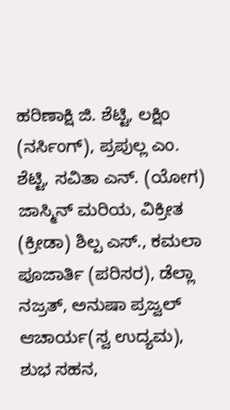ಹರಿಣಾಕ್ಷಿ ಜಿ. ಶೆಟ್ಟಿ, ಲಕ್ಷಿಂ (ನರ್ಸಿಂಗ್), ಪ್ರಪುಲ್ಲ ಎಂ. ಶೆಟ್ಟಿ, ಸವಿತಾ ಎನ್. (ಯೋಗ) ಜಾಸ್ಮಿನ್ ಮರಿಯ, ವಿಕ್ರೀತ (ಕ್ರೀಡಾ) ಶಿಲ್ಪ ಎಸ್., ಕಮಲಾ ಪೂಜಾರ್ತಿ (ಪರಿಸರ), ಡೆಲ್ಲಾ ನಜ್ರತ್, ಅನುಷಾ ಪ್ರಜ್ವಲ್ ಆಚಾರ್ಯ(ಸ್ವ ಉದ್ಯಮ), ಶುಭ ಸಹನ,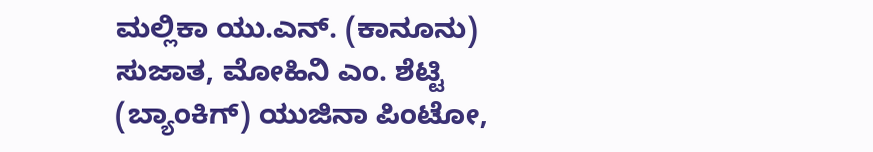ಮಲ್ಲಿಕಾ ಯು.ಎನ್. (ಕಾನೂನು) ಸುಜಾತ, ಮೋಹಿನಿ ಎಂ. ಶೆಟ್ಟಿ (ಬ್ಯಾಂಕಿಗ್) ಯುಜಿನಾ ಪಿಂಟೋ,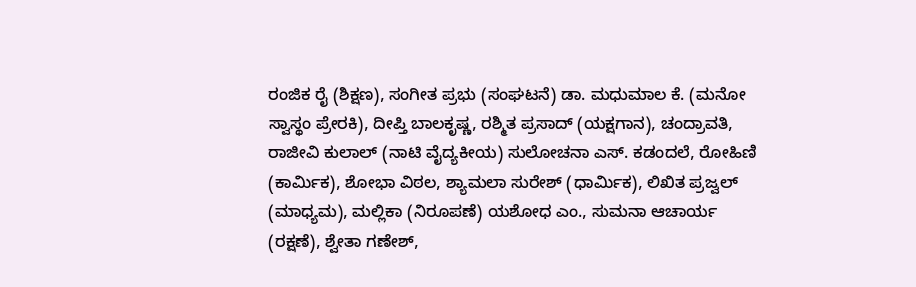ರಂಜಿಕ ರೈ (ಶಿಕ್ಷಣ), ಸಂಗೀತ ಪ್ರಭು (ಸಂಘಟನೆ) ಡಾ. ಮಧುಮಾಲ ಕೆ. (ಮನೋ ಸ್ವಾಸ್ಥಂ ಪ್ರೇರಕಿ), ದೀಪ್ತಿ ಬಾಲಕೃಷ್ಣ, ರಶ್ಮಿತ ಪ್ರಸಾದ್ (ಯಕ್ಷಗಾನ), ಚಂದ್ರಾವತಿ, ರಾಜೀವಿ ಕುಲಾಲ್ (ನಾಟಿ ವೈದ್ಯಕೀಯ) ಸುಲೋಚನಾ ಎಸ್. ಕಡಂದಲೆ, ರೋಹಿಣಿ (ಕಾರ್ಮಿಕ), ಶೋಭಾ ವಿಠಲ, ಶ್ಯಾಮಲಾ ಸುರೇಶ್ (ಧಾರ್ಮಿಕ), ಲಿಖಿತ ಪ್ರಜ್ವಲ್ (ಮಾಧ್ಯಮ), ಮಲ್ಲಿಕಾ (ನಿರೂಪಣೆ) ಯಶೋಧ ಎಂ., ಸುಮನಾ ಆಚಾರ್ಯ (ರಕ್ಷಣೆ), ಶ್ವೇತಾ ಗಣೇಶ್,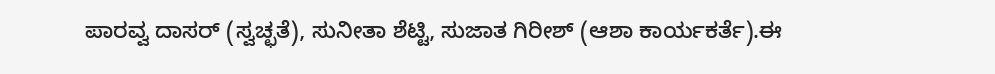ಪಾರವ್ವ ದಾಸರ್ (ಸ್ವಚ್ಛತೆ), ಸುನೀತಾ ಶೆಟ್ಟಿ, ಸುಜಾತ ಗಿರೀಶ್ (ಆಶಾ ಕಾರ್ಯಕರ್ತೆ).ಈ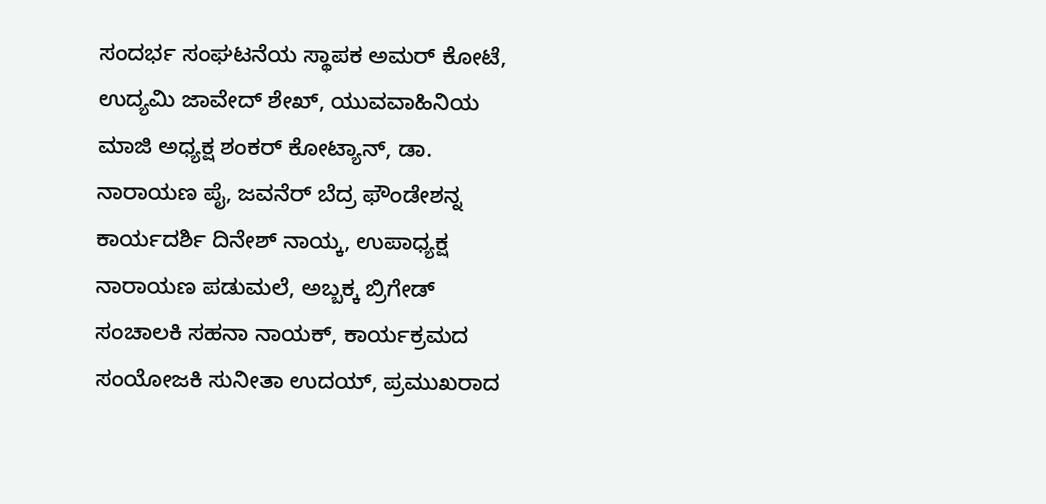ಸಂದರ್ಭ ಸಂಘಟನೆಯ ಸ್ಥಾಪಕ ಅಮರ್ ಕೋಟೆ, ಉದ್ಯಮಿ ಜಾವೇದ್ ಶೇಖ್, ಯುವವಾಹಿನಿಯ ಮಾಜಿ ಅಧ್ಯಕ್ಷ ಶಂಕರ್ ಕೋಟ್ಯಾನ್, ಡಾ. ನಾರಾಯಣ ಪೈ, ಜವನೆರ್ ಬೆದ್ರ ಫೌಂಡೇಶನ್ನ ಕಾರ್ಯದರ್ಶಿ ದಿನೇಶ್ ನಾಯ್ಕ, ಉಪಾಧ್ಯಕ್ಷ ನಾರಾಯಣ ಪಡುಮಲೆ, ಅಬ್ಬಕ್ಕ ಬ್ರಿಗೇಡ್ ಸಂಚಾಲಕಿ ಸಹನಾ ನಾಯಕ್, ಕಾರ್ಯಕ್ರಮದ ಸಂಯೋಜಕಿ ಸುನೀತಾ ಉದಯ್, ಪ್ರಮುಖರಾದ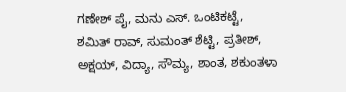ಗಣೇಶ್ ಪೈ, ಮನು ಎಸ್. ಒಂಟಿಕಟ್ಟೆ, ಶಮಿತ್ ರಾವ್, ಸುಮಂತ್ ಶೆಟ್ಟಿ, ಪ್ರತೀಶ್, ಅಕ್ಷಯ್, ವಿದ್ಯಾ, ಸೌಮ್ಯ, ಶಾಂತ, ಶಕುಂತಳಾ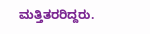ಮತ್ತಿತರರಿದ್ದರು.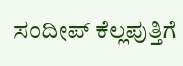ಸಂದೀಪ್ ಕೆಲ್ಲಪುತ್ತಿಗೆ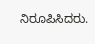ನಿರೂಪಿಸಿದರು.